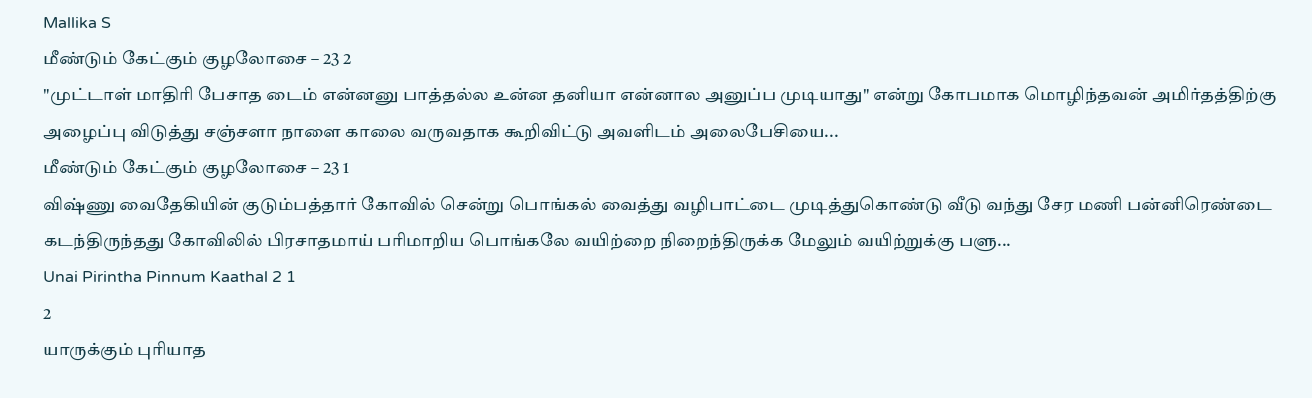Mallika S
மீண்டும் கேட்கும் குழலோசை – 23 2
"முட்டாள் மாதிரி பேசாத டைம் என்னனு பாத்தல்ல உன்ன தனியா என்னால அனுப்ப முடியாது" என்று கோபமாக மொழிந்தவன் அமிர்தத்திற்கு அழைப்பு விடுத்து சஞ்சளா நாளை காலை வருவதாக கூறிவிட்டு அவளிடம் அலைபேசியை...
மீண்டும் கேட்கும் குழலோசை – 23 1
விஷ்ணு வைதேகியின் குடும்பத்தார் கோவில் சென்று பொங்கல் வைத்து வழிபாட்டை முடித்துகொண்டு வீடு வந்து சேர மணி பன்னிரெண்டை கடந்திருந்தது கோவிலில் பிரசாதமாய் பரிமாறிய பொங்கலே வயிற்றை நிறைந்திருக்க மேலும் வயிற்றுக்கு பளு...
Unai Pirintha Pinnum Kaathal 2 1
2
யாருக்கும் புரியாத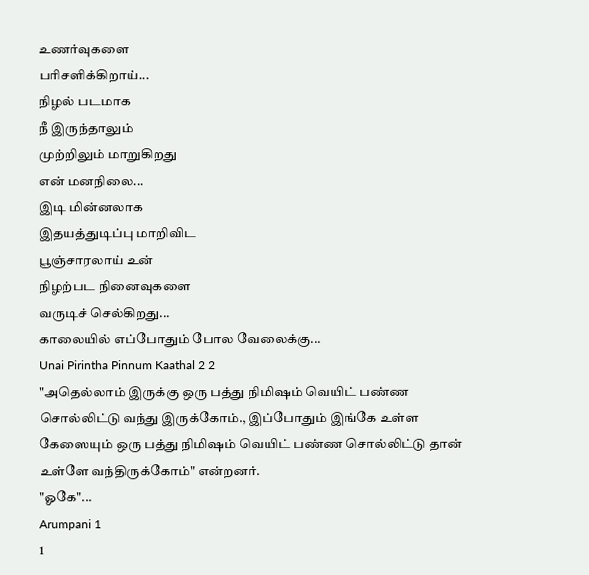உணர்வுகளை
பரிசளிக்கிறாய்...
நிழல் படமாக
நீ இருந்தாலும்
முற்றிலும் மாறுகிறது
என் மனநிலை...
இடி மின்னலாக
இதயத்துடிப்பு மாறிவிட
பூஞ்சாரலாய் உன்
நிழற்பட நினைவுகளை
வருடிச் செல்கிறது...
காலையில் எப்போதும் போல வேலைக்கு...
Unai Pirintha Pinnum Kaathal 2 2
"அதெல்லாம் இருக்கு ஒரு பத்து நிமிஷம் வெயிட் பண்ண சொல்லிட்டு வந்து இருக்கோம்., இப்போதும் இங்கே உள்ள கேஸையும் ஒரு பத்து நிமிஷம் வெயிட் பண்ண சொல்லிட்டு தான் உள்ளே வந்திருக்கோம்" என்றனர்.
"ஓகே"...
Arumpani 1
1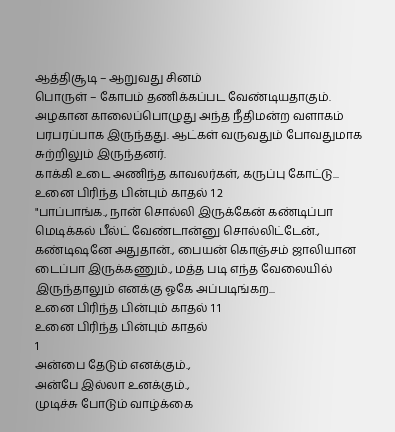ஆத்திசூடி – ஆறுவது சினம்
பொருள் – கோபம் தணிக்கப்பட வேண்டியதாகும்.
அழகான காலைப்பொழுது அந்த நீதிமன்ற வளாகம் பரபரப்பாக இருந்தது. ஆட்கள் வருவதும் போவதுமாக சுற்றிலும் இருந்தனர்.
காக்கி உடை அணிந்த காவலர்கள், கருப்பு கோட்டு...
உனை பிரிந்த பின்பும் காதல் 1 2
"பாப்பாங்க., நான் சொல்லி இருக்கேன் கண்டிப்பா மெடிக்கல் பீல்ட் வேண்டான்னு சொல்லிட்டேன்., கண்டிஷனே அதுதான்., பையன் கொஞ்சம் ஜாலியான டைப்பா இருக்கணும்., மத்த படி எந்த வேலையில் இருந்தாலும் எனக்கு ஓகே அப்படிங்கற...
உனை பிரிந்த பின்பும் காதல் 1 1
உனை பிரிந்த பின்பும் காதல்
1
அன்பை தேடும் எனக்கும்.,
அன்பே இல்லா உனக்கும்.,
முடிச்சு போடும் வாழ்க்கை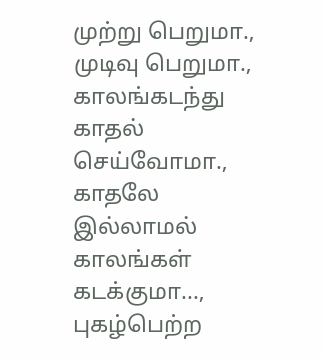முற்று பெறுமா.,
முடிவு பெறுமா.,
காலங்கடந்து காதல்
செய்வோமா.,
காதலே இல்லாமல்
காலங்கள் கடக்குமா...,
புகழ்பெற்ற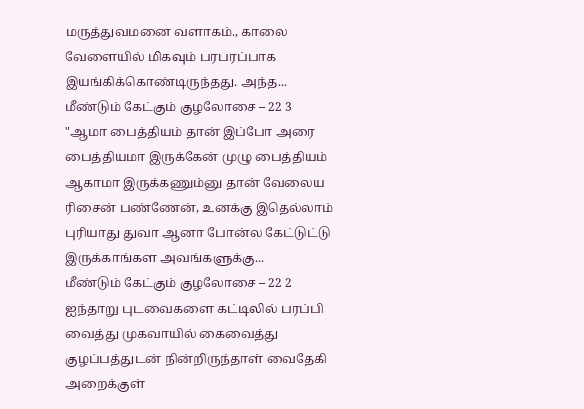மருத்துவமனை வளாகம்., காலை வேளையில் மிகவும் பரபரப்பாக இயங்கிக்கொண்டிருந்தது. அந்த...
மீண்டும் கேட்கும் குழலோசை – 22 3
"ஆமா பைத்தியம் தான் இப்போ அரை பைத்தியமா இருக்கேன் முழு பைத்தியம் ஆகாமா இருக்கணும்னு தான் வேலைய ரிசைன் பண்ணேன், உனக்கு இதெல்லாம் புரியாது துவா ஆனா போன்ல கேட்டுட்டு இருக்காங்கள அவங்களுக்கு...
மீண்டும் கேட்கும் குழலோசை – 22 2
ஐந்தாறு புடவைகளை கட்டிலில் பரப்பி வைத்து முகவாயில் கைவைத்து குழப்பத்துடன் நின்றிருந்தாள் வைதேகி அறைக்குள்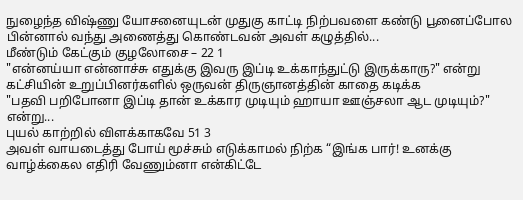நுழைந்த விஷ்ணு யோசனையுடன் முதுகு காட்டி நிற்பவளை கண்டு பூனைப்போல பின்னால் வந்து அணைத்து கொண்டவன் அவள் கழுத்தில்...
மீண்டும் கேட்கும் குழலோசை – 22 1
"என்னய்யா என்னாச்சு எதுக்கு இவரு இப்டி உக்காந்துட்டு இருக்காரு?" என்று கட்சியின் உறுப்பினர்களில் ஒருவன் திருஞானத்தின் காதை கடிக்க
"பதவி பறிபோனா இப்டி தான் உக்கார முடியும் ஹாயா ஊஞ்சலா ஆட முடியும்?" என்று...
புயல் காற்றில் விளக்காகவே 51 3
அவள் வாயடைத்து போய் மூச்சும் எடுக்காமல் நிற்க “இங்க பார்! உனக்கு வாழ்க்கைல எதிரி வேணும்னா என்கிட்டே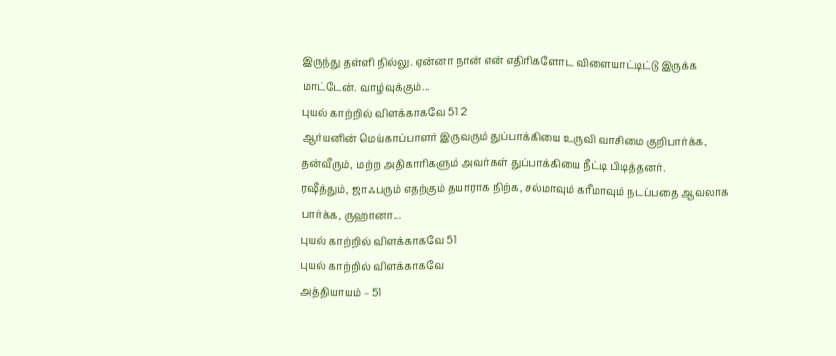இருந்து தள்ளி நில்லு. ஏன்னா நான் என் எதிரிகளோட விளையாட்டிட்டு இருக்க மாட்டேன். வாழ்வுக்கும்...
புயல் காற்றில் விளக்காகவே 51 2
ஆர்யனின் மெய்காப்பாளர் இருவரும் துப்பாக்கியை உருவி வாசிமை குறிபார்க்க, தன்வீரும், மற்ற அதிகாரிகளும் அவர்கள் துப்பாக்கியை நீட்டி பிடித்தனர்.
ரஷீத்தும், ஜாஃபரும் எதற்கும் தயாராக நிற்க, சல்மாவும் கரீமாவும் நடப்பதை ஆவலாக பார்க்க, ருஹானா...
புயல் காற்றில் விளக்காகவே 51
புயல் காற்றில் விளக்காகவே
அத்தியாயம் – 51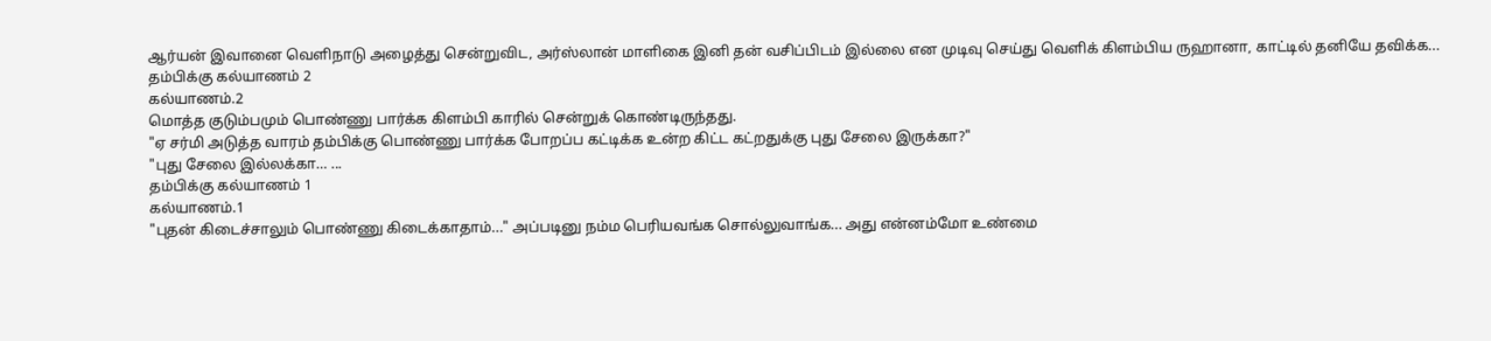ஆர்யன் இவானை வெளிநாடு அழைத்து சென்றுவிட, அர்ஸ்லான் மாளிகை இனி தன் வசிப்பிடம் இல்லை என முடிவு செய்து வெளிக் கிளம்பிய ருஹானா, காட்டில் தனியே தவிக்க...
தம்பிக்கு கல்யாணம் 2
கல்யாணம்.2
மொத்த குடும்பமும் பொண்ணு பார்க்க கிளம்பி காரில் சென்றுக் கொண்டிருந்தது.
"ஏ சர்மி அடுத்த வாரம் தம்பிக்கு பொண்ணு பார்க்க போறப்ப கட்டிக்க உன்ற கிட்ட கட்றதுக்கு புது சேலை இருக்கா?"
"புது சேலை இல்லக்கா… ...
தம்பிக்கு கல்யாணம் 1
கல்யாணம்.1
"புதன் கிடைச்சாலும் பொண்ணு கிடைக்காதாம்..." அப்படினு நம்ம பெரியவங்க சொல்லுவாங்க... அது என்னம்மோ உண்மை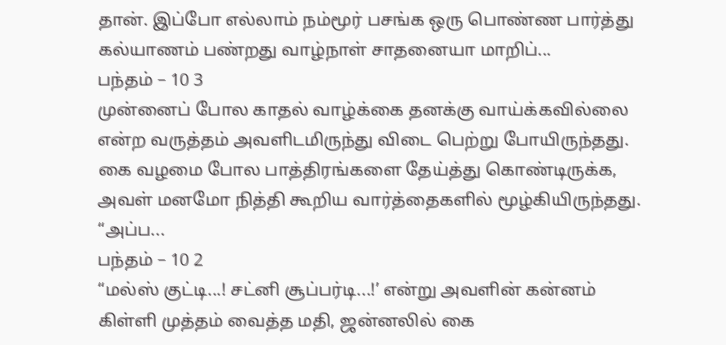தான். இப்போ எல்லாம் நம்மூர் பசங்க ஒரு பொண்ண பார்த்து கல்யாணம் பண்றது வாழ்நாள் சாதனையா மாறிப்...
பந்தம் – 10 3
முன்னைப் போல காதல் வாழ்க்கை தனக்கு வாய்க்கவில்லை என்ற வருத்தம் அவளிடமிருந்து விடை பெற்று போயிருந்தது. கை வழமை போல பாத்திரங்களை தேய்த்து கொண்டிருக்க, அவள் மனமோ நித்தி கூறிய வார்த்தைகளில் மூழ்கியிருந்தது.
“அப்ப...
பந்தம் – 10 2
“மல்ஸ் குட்டி...! சட்னி சூப்பர்டி...!’ என்று அவளின் கன்னம் கிள்ளி முத்தம் வைத்த மதி, ஜன்னலில் கை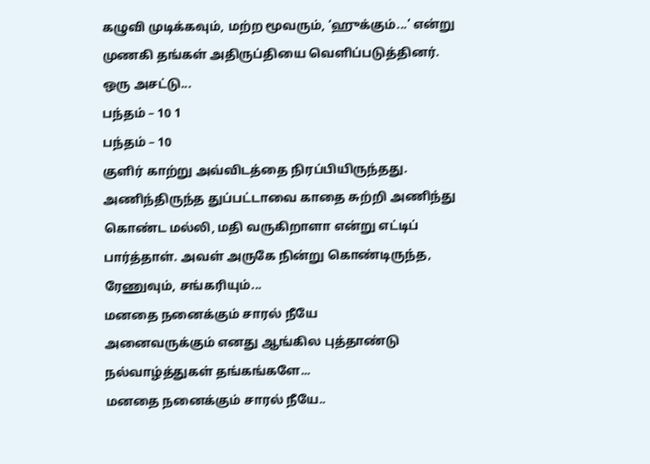கழுவி முடிக்கவும், மற்ற மூவரும், ‘ஹுக்கும்...’ என்று முணகி தங்கள் அதிருப்தியை வெளிப்படுத்தினர்.
ஒரு அசட்டு...
பந்தம் – 10 1
பந்தம் – 10
குளிர் காற்று அவ்விடத்தை நிரப்பியிருந்தது. அணிந்திருந்த துப்பட்டாவை காதை சுற்றி அணிந்து கொண்ட மல்லி, மதி வருகிறாளா என்று எட்டிப் பார்த்தாள். அவள் அருகே நின்று கொண்டிருந்த, ரேணுவும், சங்கரியும்...
மனதை நனைக்கும் சாரல் நீயே
அனைவருக்கும் எனது ஆங்கில புத்தாண்டு நல்வாழ்த்துகள் தங்கங்களே...
மனதை நனைக்கும் சாரல் நீயே..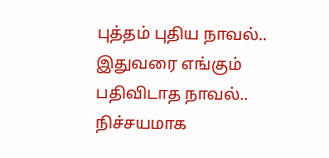புத்தம் புதிய நாவல்.. இதுவரை எங்கும் பதிவிடாத நாவல்.. நிச்சயமாக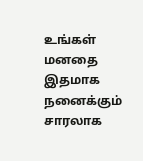உங்கள் மனதை இதமாக நனைக்கும் சாரலாக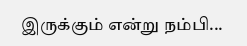இருக்கும் என்று நம்பி...